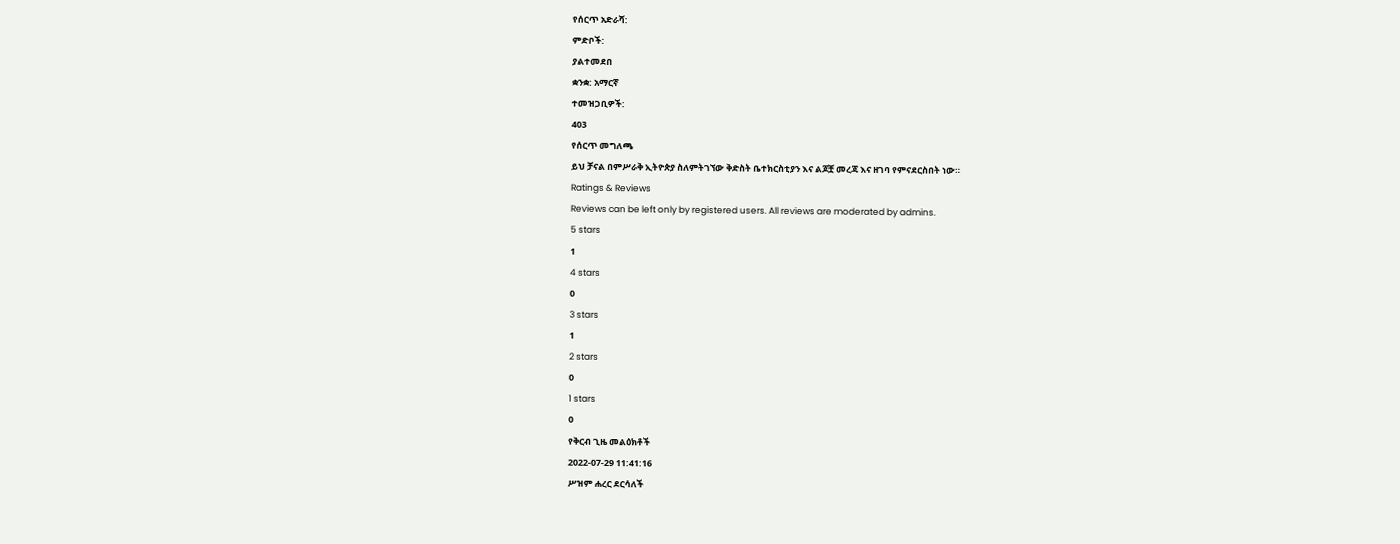የሰርጥ አድራሻ:
ምድቦች:
ያልተመደበ
ቋንቋ: አማርኛ
ተመዝጋቢዎች:
403
የሰርጥ መግለጫ
ይህ ቻናል በምሥራቅ ኢትዮጵያ ስለምትገኘው ቅድስት ቤተክርስቲያን እና ልጆቿ መረጃ እና ዘገባ የምናደርስበት ነው።
Ratings & Reviews
Reviews can be left only by registered users. All reviews are moderated by admins.
5 stars
1
4 stars
0
3 stars
1
2 stars
0
1 stars
0
የቅርብ ጊዜ መልዕክቶች
2022-07-29 11:41:16
ሥዝም ሐረር ደርሳለች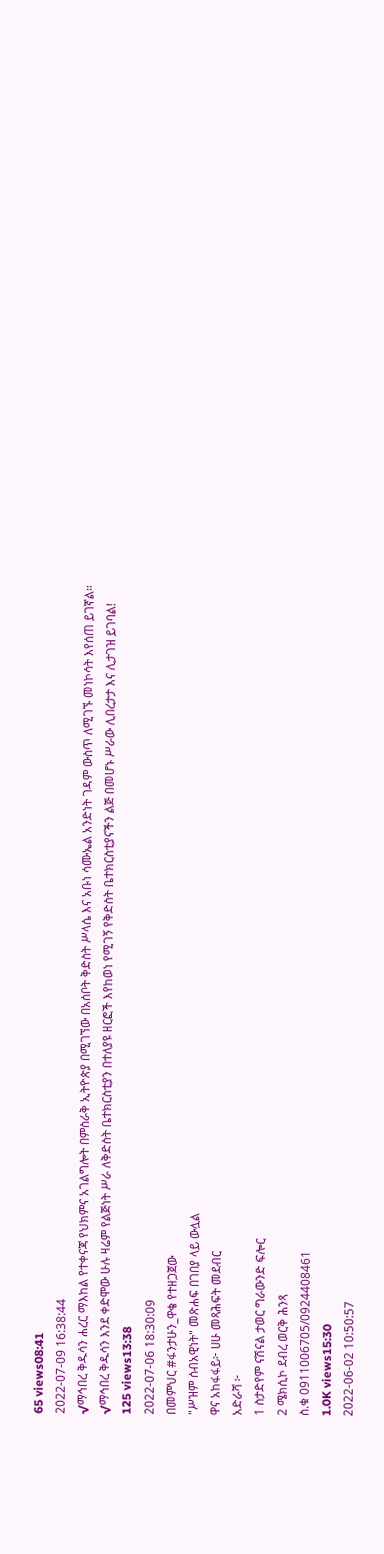65 views08:41
2022-07-09 16:38:44
√ማኅበረ ቅዱሳን ሐረር ማእከል የተቀናጃ የህክምና አገልግሎት በምስራቅ ኢትዮጵያ በሚገኘው በአሰቦት ቅድስት ሥላሴ እና አቡነ ሳሙኤል አንድነት ገዳም ውስጥ ለሚገኙ መነኮሳት እየሰጠ ይገኛል።
√ማኅበረ ቅዱሳን እንደ ቀድሞው ሁሉ ዛሬም የልጅነት ሥራ ለቅድስት ቤተክርስቲያን በተለያዩ ዘርፎች እየከወነ የሚገኝ የቅድስት ቤተክርስቲያናችን ልጅ በመሆኑ ሥራው ሊበረታታ እና ሊታገዝ ይገባል!
125 views13:38
2022-07-06 18:30:09
በመምህር #ፋንታሁን_ዋቄ የተዘጋጀው
"ሥዝም ሰብአዊነት" መጽሐፍ በገበያ ላይ ውሏል
ዋና አከፋፋይ፦ ሀሁ መጻሕፍት መደብር
አድራሻ ፦
1 ስታድየም ናሽናል ታወር ግራውንድ ፍሎር
2 ሜክሲኮ ደብረ ወርቅ ሕንጻ
ስ.ቁ 0911006705/0924408461
1.0K views15:30
2022-06-02 10:50:57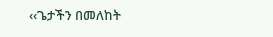‹‹ጌታችን በመለከት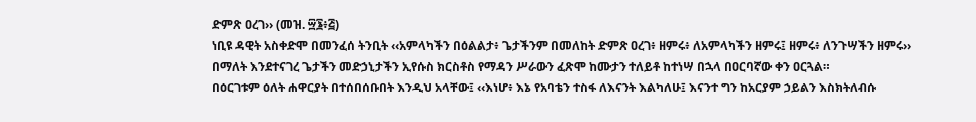ድምጽ ዐረገ›› (መዝ. ፵፮፥፭)
ነቢዩ ዳዊት አስቀድሞ በመንፈሰ ትንቢት ‹‹አምላካችን በዕልልታ፥ ጌታችንም በመለከት ድምጽ ዐረገ፥ ዘምሩ፥ ለአምላካችን ዘምሩ፤ ዘምሩ፥ ለንጉሣችን ዘምሩ›› በማለት እንደተናገረ ጌታችን መድኃኒታችን ኢየሱስ ክርስቶስ የማዳን ሥራውን ፈጽሞ ከሙታን ተለይቶ ከተነሣ በኋላ በዐርባኛው ቀን ዐርጓል።
በዕርገቱም ዕለት ሐዋርያት በተሰበሰቡበት እንዲህ አላቸው፤ ‹‹እነሆ፥ እኔ የአባቴን ተስፋ ለእናንት እልካለሁ፤ እናንተ ግን ከአርያም ኃይልን እስክትለብሱ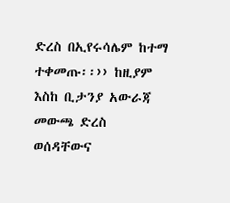ድረስ በኢየሩሳሌም ከተማ ተቀመጡ፡፡›› ከዚያም እስከ ቢታንያ አውራጃ መውጫ ድረስ ወሰዳቸውና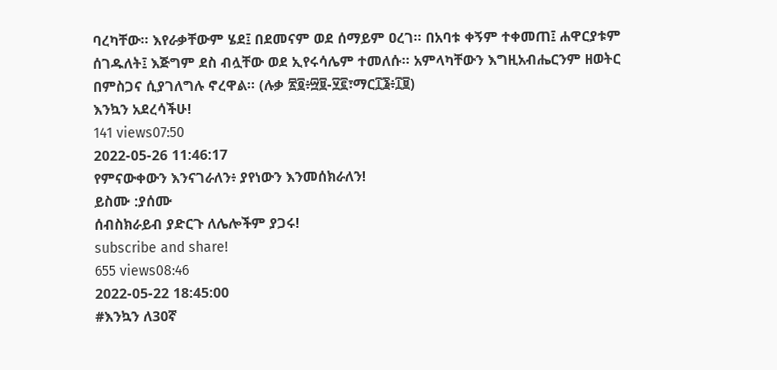ባረካቸው፡፡ እየራቃቸውም ሄደ፤ በደመናም ወደ ሰማይም ዐረገ፡፡ በአባቱ ቀኝም ተቀመጠ፤ ሐዋርያቱም ሰገዱለት፤ እጅግም ደስ ብሏቸው ወደ ኢየሩሳሌም ተመለሱ፡፡ አምላካቸውን እግዚአብሔርንም ዘወትር በምስጋና ሲያገለግሉ ኖረዋል፡፡ (ሉቃ ፳፬፥፵፱-፶፪፣ማር፲፮፥፲፱)
እንኳን አደረሳችሁ!
141 views07:50
2022-05-26 11:46:17
የምናውቀውን እንናገራለን፥ ያየነውን እንመሰክራለን!
ይስሙ :ያሰሙ
ሰብስክራይብ ያድርጉ ለሌሎችም ያጋሩ!
subscribe and share!
655 views08:46
2022-05-22 18:45:00
#እንኳን ለ30ኛ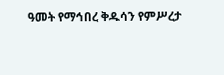ዓመት የማኅበረ ቅዱሳን የምሥረታ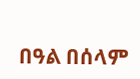በዓል በሰላም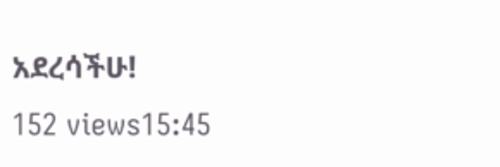አደረሳችሁ!
152 views15:45